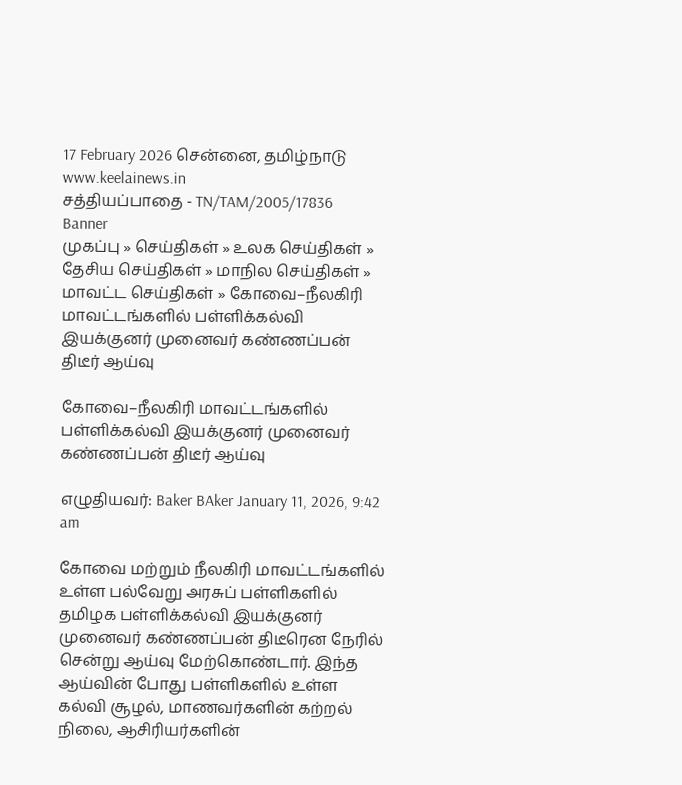17 February 2026 சென்னை, தமிழ்நாடு
www.keelainews.in
சத்தியப்பாதை - TN/TAM/2005/17836
Banner
முகப்பு » செய்திகள் » உலக செய்திகள் » தேசிய செய்திகள் » மாநில செய்திகள் » மாவட்ட செய்திகள் » கோவை–நீலகிரி மாவட்டங்களில் பள்ளிக்கல்வி இயக்குனர் முனைவர் கண்ணப்பன் திடீர் ஆய்வு

கோவை–நீலகிரி மாவட்டங்களில் பள்ளிக்கல்வி இயக்குனர் முனைவர் கண்ணப்பன் திடீர் ஆய்வு

எழுதியவர்: Baker BAker January 11, 2026, 9:42 am

கோவை மற்றும் நீலகிரி மாவட்டங்களில் உள்ள பல்வேறு அரசுப் பள்ளிகளில் தமிழக பள்ளிக்கல்வி இயக்குனர் முனைவர் கண்ணப்பன் திடீரென நேரில் சென்று ஆய்வு மேற்கொண்டார். இந்த ஆய்வின் போது பள்ளிகளில் உள்ள கல்வி சூழல், மாணவர்களின் கற்றல் நிலை, ஆசிரியர்களின்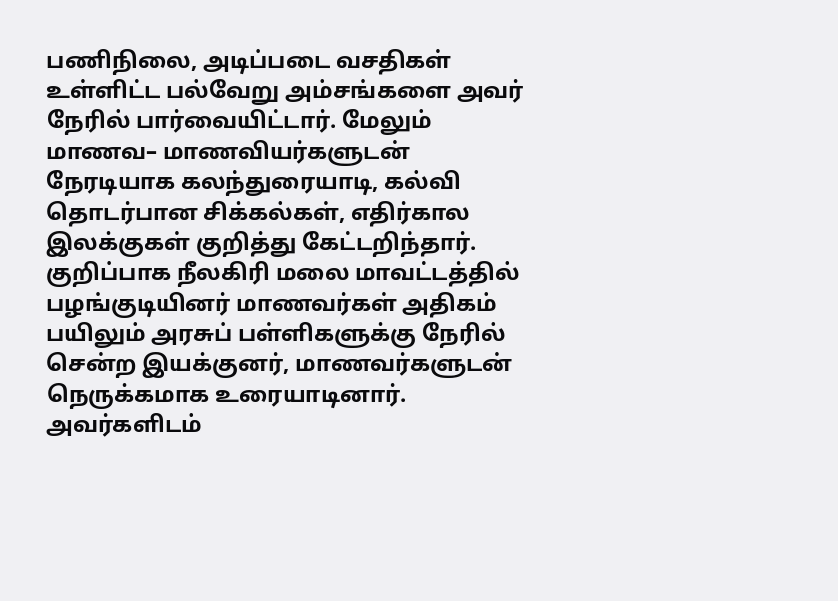பணிநிலை, அடிப்படை வசதிகள் உள்ளிட்ட பல்வேறு அம்சங்களை அவர் நேரில் பார்வையிட்டார். மேலும் மாணவ– மாணவியர்களுடன் நேரடியாக கலந்துரையாடி, கல்வி தொடர்பான சிக்கல்கள், எதிர்கால இலக்குகள் குறித்து கேட்டறிந்தார். குறிப்பாக நீலகிரி மலை மாவட்டத்தில் பழங்குடியினர் மாணவர்கள் அதிகம் பயிலும் அரசுப் பள்ளிகளுக்கு நேரில் சென்ற இயக்குனர், மாணவர்களுடன் நெருக்கமாக உரையாடினார். அவர்களிடம்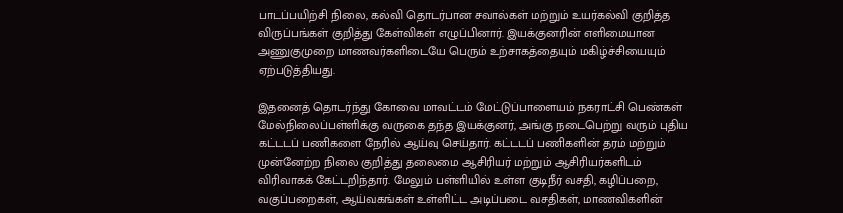பாடப்பயிற்சி நிலை, கல்வி தொடர்பான சவால்கள் மற்றும் உயர்கல்வி குறித்த விருப்பங்கள் குறித்து கேள்விகள் எழுப்பினார். இயக்குனரின் எளிமையான அணுகுமுறை மாணவர்களிடையே பெரும் உற்சாகத்தையும் மகிழ்ச்சியையும் ஏற்படுத்தியது.

இதனைத் தொடர்ந்து கோவை மாவட்டம் மேட்டுப்பாளையம் நகராட்சி பெண்கள் மேல்நிலைப்பள்ளிக்கு வருகை தந்த இயக்குனர், அங்கு நடைபெற்று வரும் புதிய கட்டடப் பணிகளை நேரில் ஆய்வு செய்தார். கட்டடப் பணிகளின் தரம் மற்றும் முன்னேற்ற நிலை குறித்து தலைமை ஆசிரியர் மற்றும் ஆசிரியர்களிடம் விரிவாகக் கேட்டறிந்தார். மேலும் பள்ளியில் உள்ள குடிநீர் வசதி, கழிப்பறை, வகுப்பறைகள், ஆய்வகங்கள் உள்ளிட்ட அடிப்படை வசதிகள், மாணவிகளின்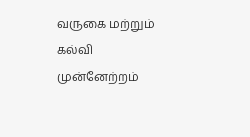வருகை மற்றும் கல்வி முன்னேற்றம்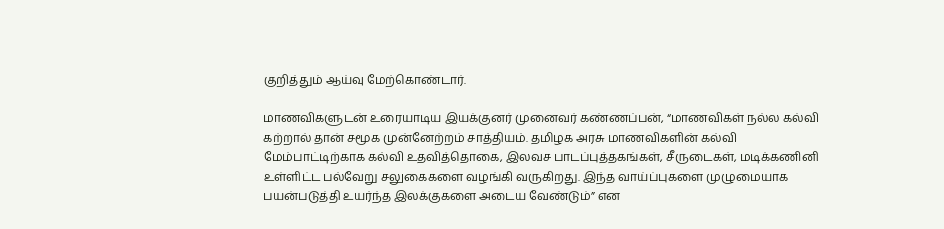குறித்தும் ஆய்வு மேற்கொண்டார்.

மாணவிகளுடன் உரையாடிய இயக்குனர் முனைவர் கண்ணப்பன், “மாணவிகள் நல்ல கல்வி கற்றால் தான் சமூக முன்னேற்றம் சாத்தியம். தமிழக அரசு மாணவிகளின் கல்வி மேம்பாட்டிற்காக கல்வி உதவித்தொகை, இலவச பாடப்புத்தகங்கள், சீருடைகள், மடிக்கணினி உள்ளிட்ட பல்வேறு சலுகைகளை வழங்கி வருகிறது. இந்த வாய்ப்புகளை முழுமையாக பயன்படுத்தி உயர்ந்த இலக்குகளை அடைய வேண்டும்” என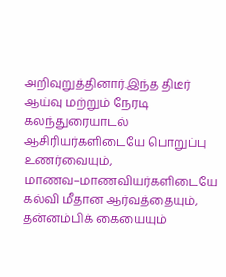அறிவுறுத்தினார்.இந்த திடீர் ஆய்வு மற்றும் நேரடி கலந்துரையாடல் ஆசிரியர்களிடையே பொறுப்பு உணர்வையும், மாணவ–மாணவியர்களிடையே கல்வி மீதான ஆர்வத்தையும், தன்னம்பிக் கையையும்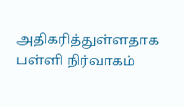அதிகரித்துள்ளதாக பள்ளி நிர்வாகம்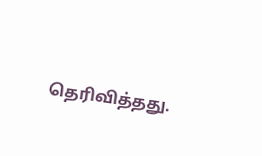தெரிவித்தது.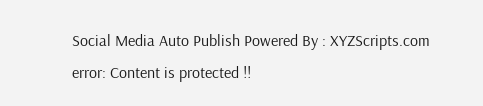Social Media Auto Publish Powered By : XYZScripts.com
error: Content is protected !!